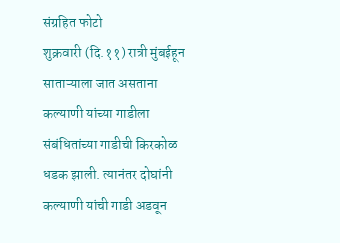संग्रहित फोटो
शुक्रवारी (दि.११) रात्री मुंबईहून साताऱ्याला जात असताना कल्याणी यांच्या गाडीला संबंधितांच्या गाडीची किरकोळ धडक झाली. त्यानंतर दोघांनी कल्याणी यांची गाडी अडवून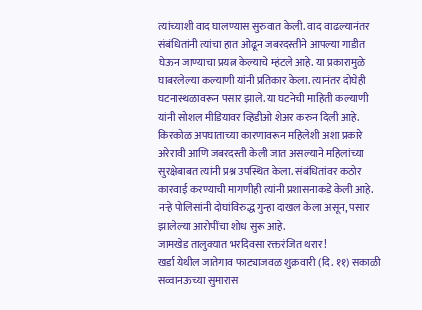त्यांच्याशी वाद घालण्यास सुरुवात केली. वाद वाढल्यानंतर संबंधितांनी त्यांचा हात ओढून जबरदस्तीने आपल्या गाडीत घेऊन जाण्याचा प्रयत्न केल्याचे म्हंटले आहे. या प्रकारामुळे घाबरलेल्या कल्याणी यांनी प्रतिकार केला. त्यानंतर दोघेही घटनास्थळावरून पसार झाले. या घटनेची माहिती कल्याणी यांनी सोशल मीडियावर व्हिडीओ शेअर करुन दिली आहे.
किरकोळ अपघाताच्या कारणावरून महिलेशी अशा प्रकारे अरेरावी आणि जबरदस्ती केली जात असल्याने महिलांच्या सुरक्षेबाबत त्यांनी प्रश्न उपस्थित केला. संबंधितांवर कठोर कारवाई करण्याची मागणीही त्यांनी प्रशासनाकडे केली आहे. नऱ्हे पोलिसांनी दोघांविरुद्ध गुन्हा दाखल केला असून, पसार झालेल्या आरोपींचा शोध सुरू आहे.
जामखेड तालुक्यात भरदिवसा रक्तरंजित थरार!
खर्डा येथील जातेगाव फाट्याजवळ शुक्रवारी (दि. ११) सकाळी सव्वानऊच्या सुमारास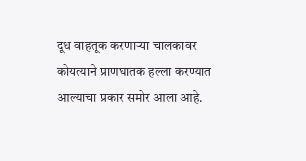दूध वाहतूक करणाऱ्या चालकावर कोयत्याने प्राणघातक हल्ला करण्यात आल्याचा प्रकार समोर आला आहे.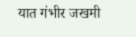यात गंभीर जखमी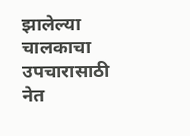झालेल्या चालकाचा उपचारासाठी नेत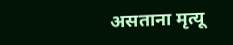असताना मृत्यू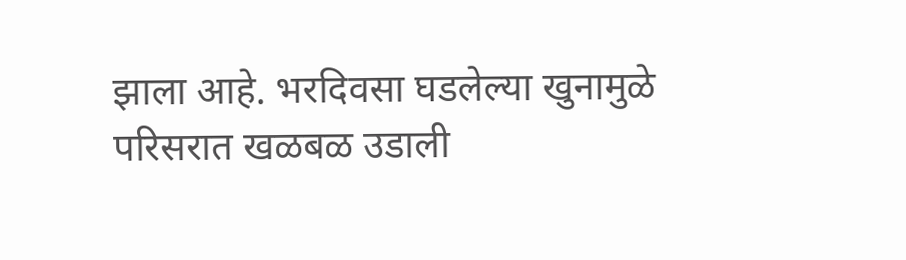झाला आहे. भरदिवसा घडलेल्या खुनामुळे परिसरात खळबळ उडाली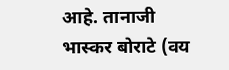आहे. तानाजी भास्कर बोराटे (वय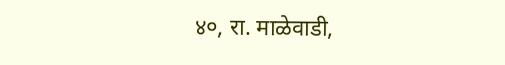४०, रा. माळेवाडी,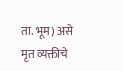ता. भूम) असे मृत व्यक्तीचे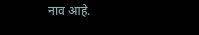नाव आहे.